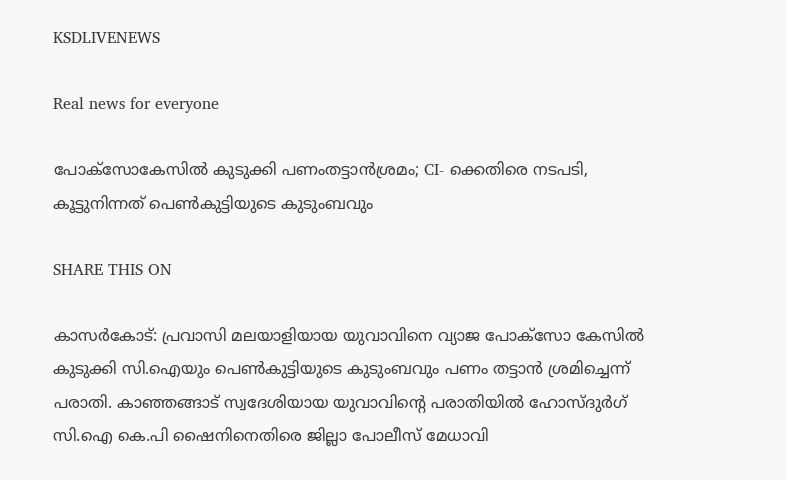KSDLIVENEWS

Real news for everyone

പോക്സോകേസില്‍ കുടുക്കി പണംതട്ടാന്‍ശ്രമം; CI- ക്കെതിരെ നടപടി, കൂട്ടുനിന്നത് പെണ്‍കുട്ടിയുടെ കുടുംബവും

SHARE THIS ON

കാസര്‍കോട്: പ്രവാസി മലയാളിയായ യുവാവിനെ വ്യാജ പോക്‌സോ കേസില്‍ കുടുക്കി സി.ഐയും പെണ്‍കുട്ടിയുടെ കുടുംബവും പണം തട്ടാന്‍ ശ്രമിച്ചെന്ന് പരാതി. കാഞ്ഞങ്ങാട് സ്വദേശിയായ യുവാവിന്റെ പരാതിയില്‍ ഹോസ്ദുര്‍ഗ് സി.ഐ കെ.പി ഷൈനിനെതിരെ ജില്ലാ പോലീസ് മേധാവി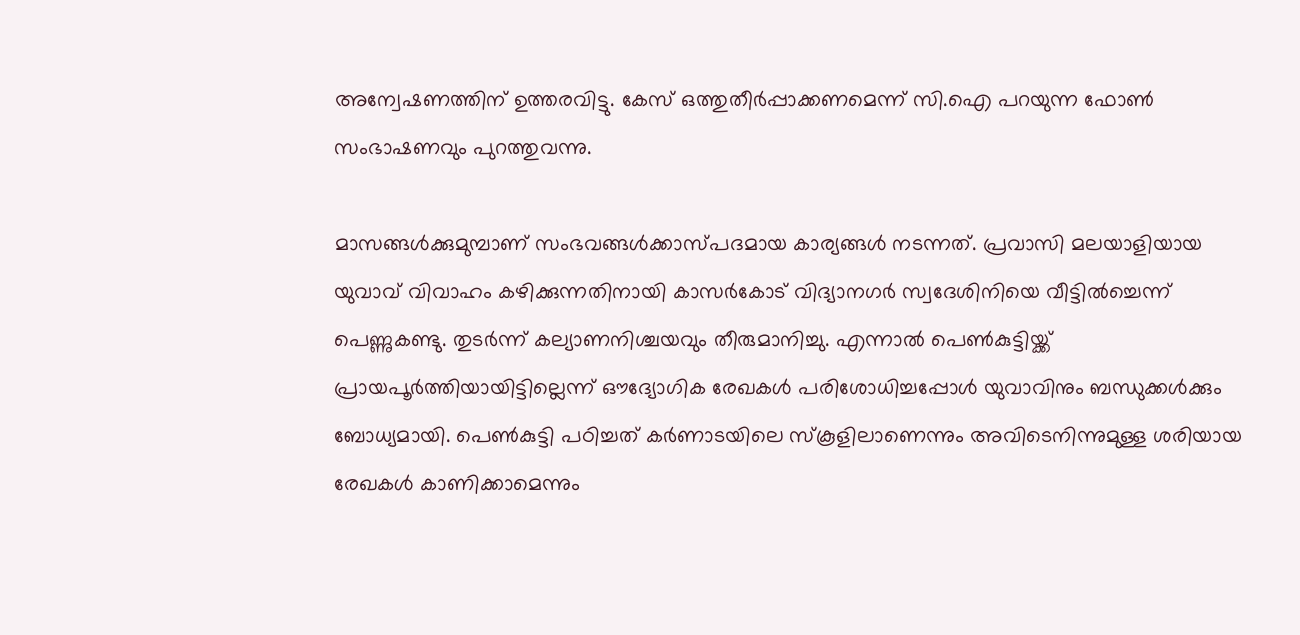അന്വേഷണത്തിന് ഉത്തരവിട്ടു. കേസ് ഒത്തുതീര്‍പ്പാക്കണമെന്ന് സി.ഐ പറയുന്ന ഫോണ്‍ സംഭാഷണവും പുറത്തുവന്നു.

മാസങ്ങള്‍ക്കുമുമ്പാണ് സംഭവങ്ങള്‍ക്കാസ്പദമായ കാര്യങ്ങള്‍ നടന്നത്. പ്രവാസി മലയാളിയായ യുവാവ് വിവാഹം കഴിക്കുന്നതിനായി കാസര്‍കോട് വിദ്യാനഗര്‍ സ്വദേശിനിയെ വീട്ടില്‍ച്ചെന്ന് പെണ്ണുകണ്ടു. തുടര്‍ന്ന് കല്യാണനിശ്ചയവും തീരുമാനിച്ചു. എന്നാല്‍ പെണ്‍കുട്ടിയ്ക്ക് പ്രായപൂര്‍ത്തിയായിട്ടില്ലെന്ന് ഔദ്യോഗിക രേഖകള്‍ പരിശോധിച്ചപ്പോള്‍ യുവാവിനും ബന്ധുക്കള്‍ക്കും ബോധ്യമായി. പെണ്‍കുട്ടി പഠിച്ചത് കര്‍ണാടയിലെ സ്‌കൂളിലാണെന്നും അവിടെനിന്നുമുള്ള ശരിയായ രേഖകള്‍ കാണിക്കാമെന്നും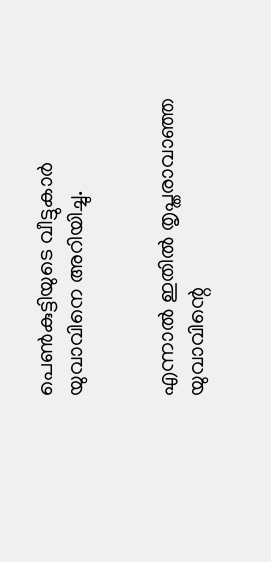പെണ്‍കുട്ടിയുടെ വീട്ടുകാര്‍ യുവാവിനെ അറിയിച്ചു.


എന്നാല്‍ ഇതില്‍ തൃപ്തരാവാഞ്ഞ യുവാവിന്റെ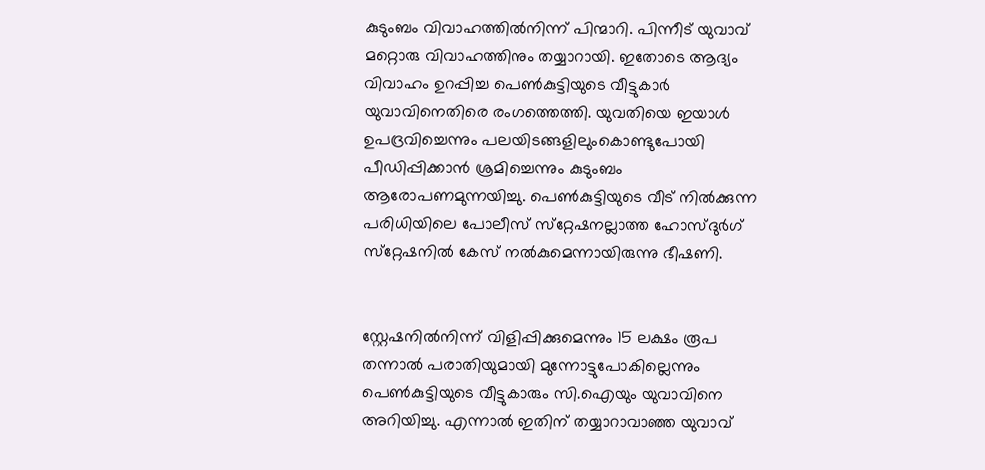കുടുംബം വിവാഹത്തില്‍നിന്ന് പിന്മാറി. പിന്നീട് യുവാവ് മറ്റൊരു വിവാഹത്തിനും തയ്യാറായി. ഇതോടെ ആദ്യം വിവാഹം ഉറപ്പിച്ച പെണ്‍കുട്ടിയുടെ വീട്ടുകാര്‍ യുവാവിനെതിരെ രംഗത്തെത്തി. യുവതിയെ ഇയാള്‍ ഉപദ്രവിച്ചെന്നും പലയിടങ്ങളിലുംകൊണ്ടുപോയി പീഡിപ്പിക്കാന്‍ ശ്രമിച്ചെന്നും കുടുംബം ആരോപണമുന്നയിച്ചു. പെണ്‍കുട്ടിയുടെ വീട് നില്‍ക്കുന്ന പരിധിയിലെ പോലീസ് സ്‌റ്റേഷനല്ലാത്ത ഹോസ്ദുര്‍ഗ് സ്‌റ്റേഷനില്‍ കേസ് നല്‍കുമെന്നായിരുന്നു ഭീഷണി.


സ്റ്റേഷനില്‍നിന്ന് വിളിപ്പിക്കുമെന്നും 15 ലക്ഷം രൂപ തന്നാല്‍ പരാതിയുമായി മുന്നോട്ടുപോകില്ലെന്നും പെണ്‍കുട്ടിയുടെ വീട്ടുകാരും സി.ഐയും യുവാവിനെ അറിയിച്ചു. എന്നാല്‍ ഇതിന് തയ്യാറാവാഞ്ഞ യുവാവ്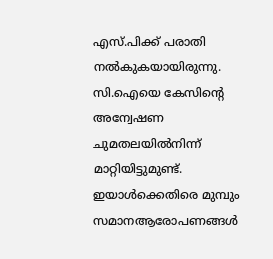എസ്.പിക്ക് പരാതി നല്‍കുകയായിരുന്നു. സി.ഐയെ കേസിന്റെ അന്വേഷണ ചുമതലയില്‍നിന്ന് മാറ്റിയിട്ടുമുണ്ട്. ഇയാള്‍ക്കെതിരെ മുമ്പും സമാനആരോപണങ്ങള്‍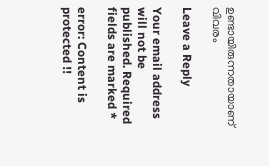ഉണ്ടായിരുന്നതായാണ് വിവരം

Leave a Reply

Your email address will not be published. Required fields are marked *

error: Content is protected !!